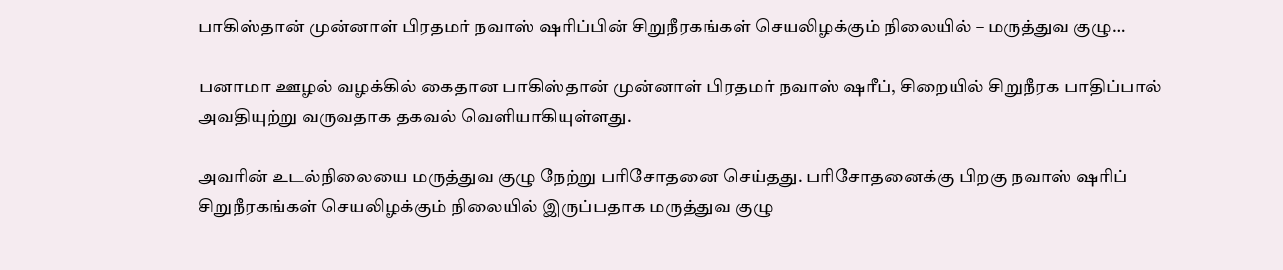பாகிஸ்தான் முன்னாள் பிரதமர் நவாஸ் ஷரிப்பின் சிறுநீரகங்கள் செயலிழக்கும் நிலையில் – மருத்துவ குழு…

பனாமா ஊழல் வழக்கில் கைதான பாகிஸ்தான் முன்னாள் பிரதமர் நவாஸ் ஷரீப், சிறையில் சிறுநீரக பாதிப்பால் அவதியுற்று வருவதாக தகவல் வெளியாகியுள்ளது.

அவரின் உடல்நிலையை மருத்துவ குழு நேற்று பரிசோதனை செய்தது. பரிசோதனைக்கு பிறகு நவாஸ் ஷரிப் சிறுநீரகங்கள் செயலிழக்கும் நிலையில் இருப்பதாக மருத்துவ குழு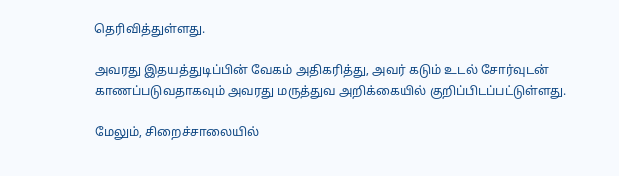தெரிவித்துள்ளது.

அவரது இதயத்துடிப்பின் வேகம் அதிகரித்து, அவர் கடும் உடல் சோர்வுடன் காணப்படுவதாகவும் அவரது மருத்துவ அறிக்கையில் குறிப்பிடப்பட்டுள்ளது.

மேலும், சிறைச்சாலையில்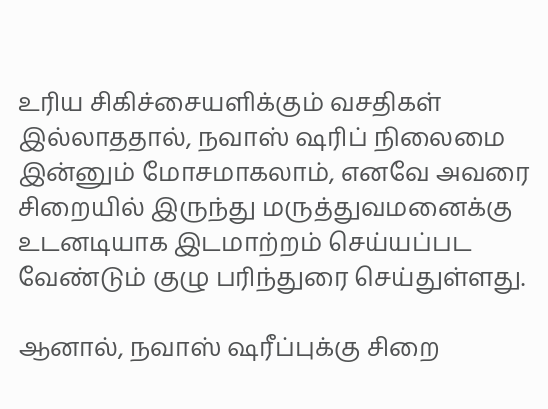உரிய சிகிச்சையளிக்கும் வசதிகள் இல்லாததால், நவாஸ் ஷரிப் நிலைமை இன்னும் மோசமாகலாம், எனவே அவரை சிறையில் இருந்து மருத்துவமனைக்கு உடனடியாக இடமாற்றம் செய்யப்பட வேண்டும் குழு பரிந்துரை செய்துள்ளது.

ஆனால், நவாஸ் ஷரீப்புக்கு சிறை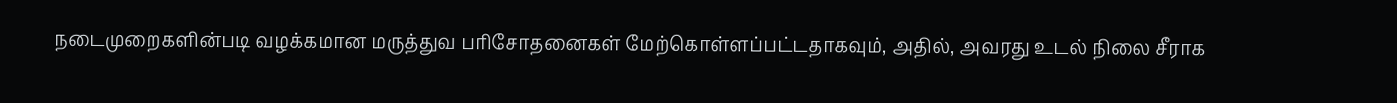நடைமுறைகளின்படி வழக்கமான மருத்துவ பரிசோதனைகள் மேற்கொள்ளப்பட்டதாகவும், அதில், அவரது உடல் நிலை சீராக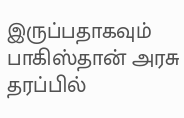இருப்பதாகவும் பாகிஸ்தான் அரசு தரப்பில்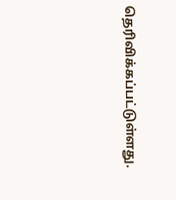தெரிவிக்கப்பட்டுள்ளது.